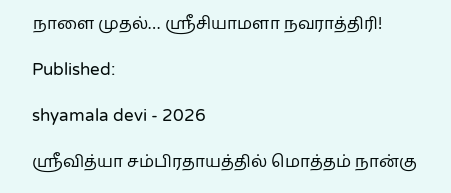நாளை முதல்… ஸ்ரீசியாமளா நவராத்திரி!

Published:

shyamala devi - 2026

ஸ்ரீவித்யா சம்பிரதாயத்தில் மொத்தம் நான்கு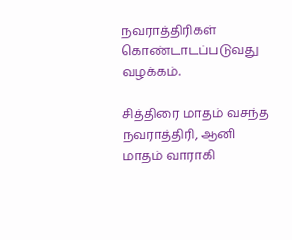நவராத்திரிகள் கொண்டாடப்படுவது வழக்கம்.

சித்திரை மாதம் வசந்த நவராத்திரி, ஆனி மாதம் வாராகி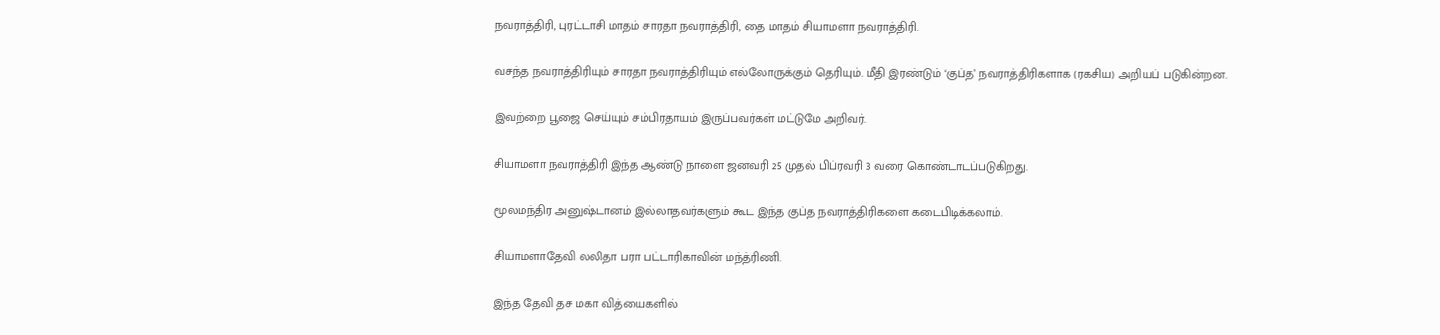நவராத்திரி, புரட்டாசி மாதம் சாரதா நவராத்திரி, தை மாதம் சியாமளா நவராத்திரி.

வசந்த நவராத்திரியும் சாரதா நவராத்திரியும் எல்லோருக்கும் தெரியும். மீதி இரண்டும் ‘குப்த’ நவராத்திரிகளாக (ரகசிய) அறியப் படுகின்றன.

இவற்றை பூஜை செய்யும் சம்பிரதாயம் இருப்பவர்கள் மட்டுமே அறிவர்.

சியாமளா நவராத்திரி இந்த ஆண்டு நாளை ஜனவரி 25 முதல் பிப்ரவரி 3 வரை கொண்டாடப்படுகிறது.

மூலமந்திர அனுஷ்டானம் இல்லாதவர்களும் கூட இந்த குப்த நவராத்திரிகளை கடைபிடிக்கலாம்.

சியாமளாதேவி லலிதா பரா பட்டாரிகாவின் மந்த்ரிணி.

இந்த தேவி தச மகா வித்யைகளில்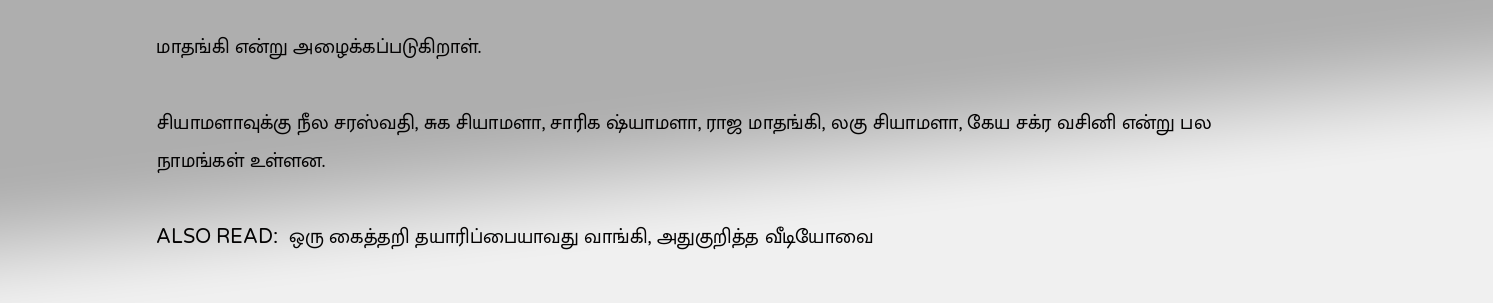மாதங்கி என்று அழைக்கப்படுகிறாள்.

சியாமளாவுக்கு நீல சரஸ்வதி, சுக சியாமளா, சாரிக ஷ்யாமளா, ராஜ மாதங்கி, லகு சியாமளா, கேய சக்ர வசினி என்று பல நாமங்கள் உள்ளன.

ALSO READ:  ஒரு கைத்தறி தயாரிப்பையாவது வாங்கி, அதுகுறித்த வீடியோவை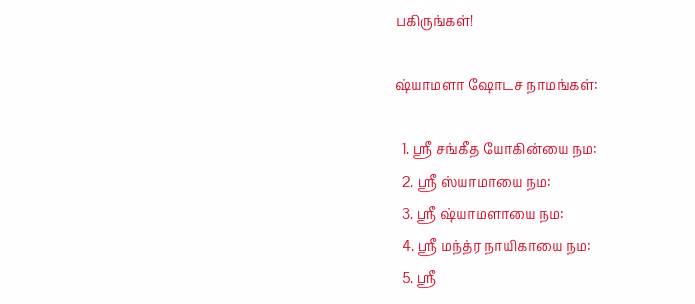பகிருங்கள்!

ஷ்யாமளா ஷோடச நாமங்கள்:

  1. ஶ்ரீ சங்கீத யோகின்யை நம:
  2. ஶ்ரீ ஸ்யாமாயை நம:
  3. ஶ்ரீ ஷ்யாமளாயை நம:
  4. ஶ்ரீ மந்த்ர நாயிகாயை நம:
  5. ஶ்ரீ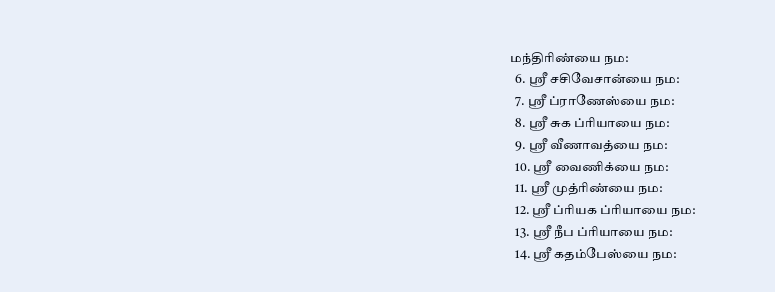மந்திரிண்யை நம:
  6. ஶ்ரீ சசிவேசான்யை நம:
  7. ஶ்ரீ ப்ராணேஸ்யை நம:
  8. ஶ்ரீ சுக ப்ரியாயை நம:
  9. ஶ்ரீ வீணாவத்யை நம:
  10. ஶ்ரீ வைணிக்யை நம:
  11. ஶ்ரீ முத்ரிண்யை நம:
  12. ஶ்ரீ ப்ரியக ப்ரியாயை நம:
  13. ஶ்ரீ நீப ப்ரியாயை நம:
  14. ஶ்ரீ கதம்பேஸ்யை நம: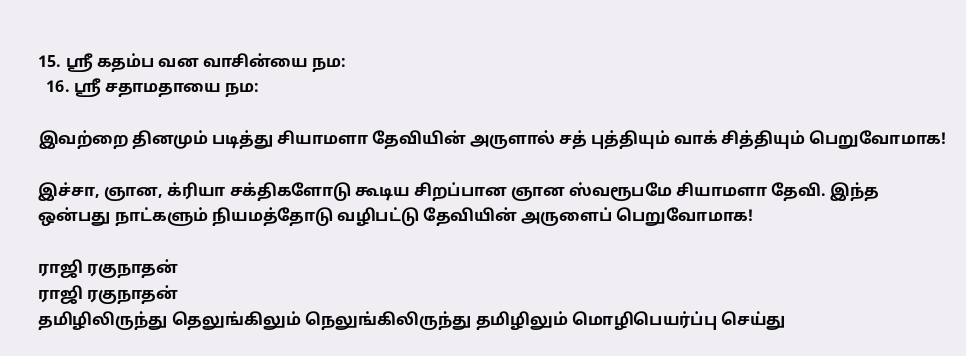15. ஶ்ரீ கதம்ப வன வாசின்யை நம:
  16. ஶ்ரீ சதாமதாயை நம:

இவற்றை தினமும் படித்து சியாமளா தேவியின் அருளால் சத் புத்தியும் வாக் சித்தியும் பெறுவோமாக!

இச்சா, ஞான, க்ரியா சக்திகளோடு கூடிய சிறப்பான ஞான ஸ்வரூபமே சியாமளா தேவி. இந்த ஒன்பது நாட்களும் நியமத்தோடு வழிபட்டு தேவியின் அருளைப் பெறுவோமாக!

ராஜி ரகுநாதன்
ராஜி ரகுநாதன்
தமிழிலிருந்து தெலுங்கிலும் நெலுங்கிலிருந்து தமிழிலும் மொழிபெயர்ப்பு செய்து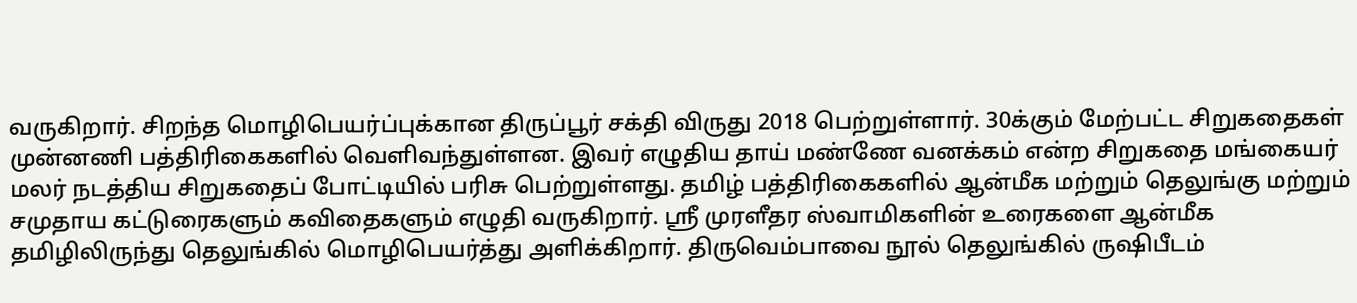வருகிறார். சிறந்த மொழிபெயர்ப்புக்கான திருப்பூர் சக்தி விருது 2018 பெற்றுள்ளார். 30க்கும் மேற்பட்ட சிறுகதைகள் முன்னணி பத்திரிகைகளில் வெளிவந்துள்ளன. இவர் எழுதிய தாய் மண்ணே வனக்கம் என்ற சிறுகதை மங்கையர் மலர் நடத்திய சிறுகதைப் போட்டியில் பரிசு பெற்றுள்ளது. தமிழ் பத்திரிகைகளில் ஆன்மீக மற்றும் தெலுங்கு மற்றும் சமுதாய கட்டுரைகளும் கவிதைகளும் எழுதி வருகிறார். ஸ்ரீ முரளீதர ஸ்வாமிகளின் உரைகளை ஆன்மீக தமிழிலிருந்து தெலுங்கில் மொழிபெயர்த்து அளிக்கிறார். திருவெம்பாவை நூல் தெலுங்கில் ருஷிபீடம்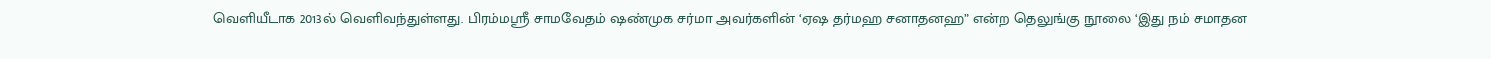வெளியீடாக 2013ல் வெளிவந்துள்ளது. பிரம்மஸ்ரீ சாமவேதம் ஷண்முக சர்மா அவர்களின் ‘ஏஷ தர்மஹ சனாதனஹ” என்ற தெலுங்கு நூலை ‘இது நம் சமாதன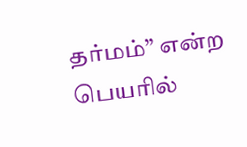தர்மம்” என்ற பெயரில்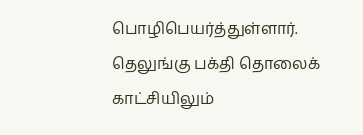பொழிபெயர்த்துள்ளார். தெலுங்கு பக்தி தொலைக் காட்சியிலும்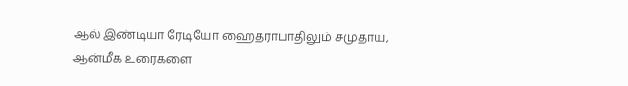ஆல் இண்டியா ரேடியோ ஹைதராபாதிலும் சமுதாய, ஆன்மீக உரைகளை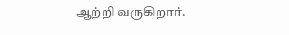ஆற்றி வருகிறார்.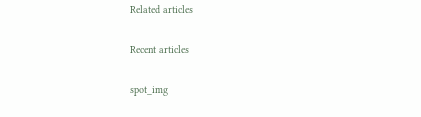Related articles

Recent articles

spot_img